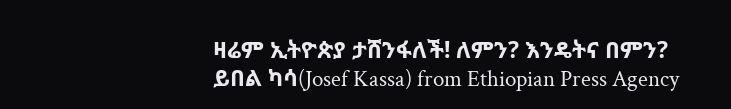ዛሬም ኢትዮጵያ ታሸንፋለች! ለምን? እንዴትና በምን?
ይበል ካሳ(Josef Kassa) from Ethiopian Press Agency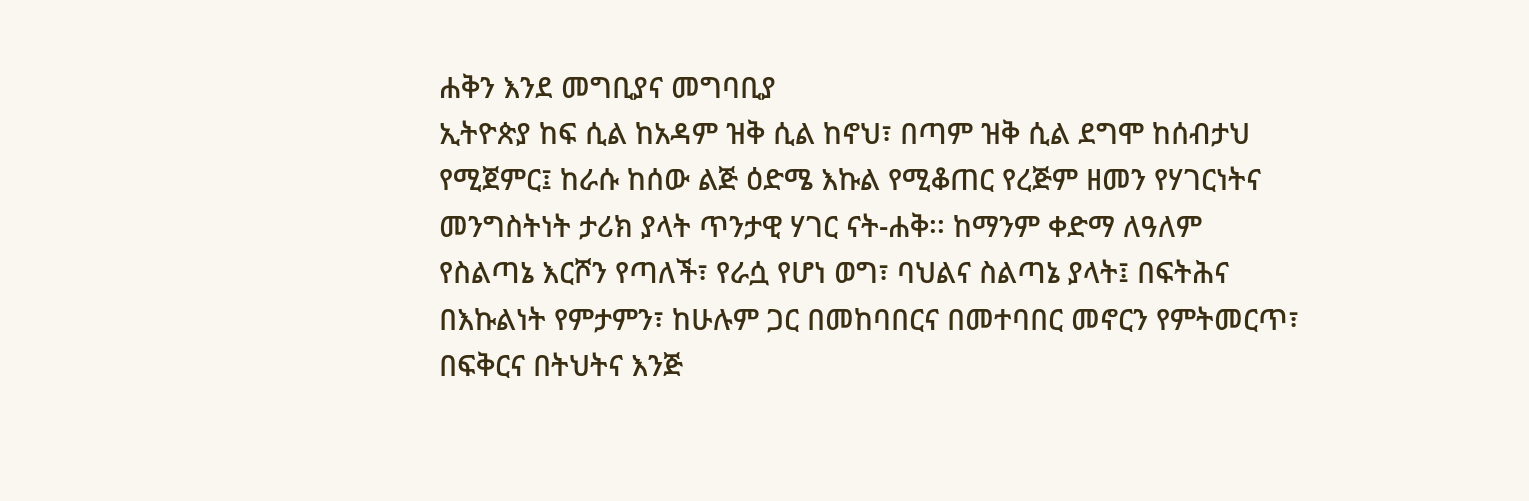ሐቅን እንደ መግቢያና መግባቢያ
ኢትዮጵያ ከፍ ሲል ከአዳም ዝቅ ሲል ከኖህ፣ በጣም ዝቅ ሲል ደግሞ ከሰብታህ የሚጀምር፤ ከራሱ ከሰው ልጅ ዕድሜ እኩል የሚቆጠር የረጅም ዘመን የሃገርነትና መንግስትነት ታሪክ ያላት ጥንታዊ ሃገር ናት-ሐቅ፡፡ ከማንም ቀድማ ለዓለም የስልጣኔ እርሾን የጣለች፣ የራሷ የሆነ ወግ፣ ባህልና ስልጣኔ ያላት፤ በፍትሕና በእኩልነት የምታምን፣ ከሁሉም ጋር በመከባበርና በመተባበር መኖርን የምትመርጥ፣ በፍቅርና በትህትና እንጅ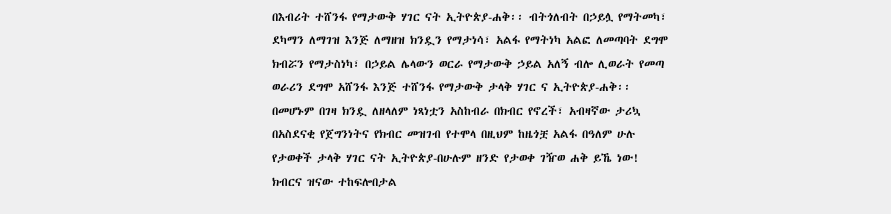በእብሪት ተሸንፋ የማታውቅ ሃገር ናት ኢትዮጵያ-ሐቅ፡፡ ብትጎለብት በኃይሏ የማትመካ፣ ደካማን ለማገዝ እንጅ ለማዘዝ ክንዷን የማታነሳ፣ አልፋ የማትነካ አልፎ ለመጣባት ደግሞ ክብሯን የማታስነካ፣ በኃይል ሌላውን ወርራ የማታውቅ ኃይል አለኝ ብሎ ሊወራት የመጣ ወራሪን ደግሞ አሸንፋ እንጅ ተሸንፋ የማታውቅ ታላቅ ሃገር ና ኢትዮጵያ-ሐቅ፡፡ በመሆኑም በገዛ ክንዷ ለዘላለም ነጻነቷን አስከብራ በክብር የኖረች፣ አብዛኛው ታሪኳ በአስደናቂ የጀግንነትና የክብር መዝገብ የተሞላ በዚህም ከዜጎቿ አልፋ በዓለም ሁሉ የታወቀች ታላቅ ሃገር ናት ኢትዮጵያ-በሁሉም ዘንድ የታወቀ ገዥወ ሐቅ ይኼ ነው!
ክብርና ዝናው ተከፍሎበታል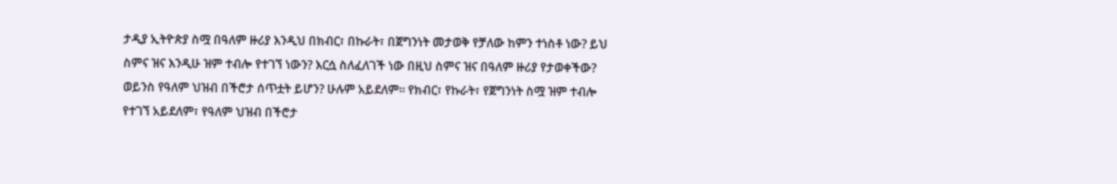ታዲያ ኢትዮጵያ ስሟ በዓለም ዙሪያ እንዲህ በክብር፣ በኩራት፣ በጀግንነት መታወቅ የቻለው ከምን ተነስቶ ነው? ይህ ስምና ዝና እንዲሁ ዝም ተብሎ የተገኘ ነውን? እርሷ ስለፈለገች ነው በዚህ ስምና ዝና በዓለም ዙሪያ የታወቀችው? ወይንስ የዓለም ህዝብ በችሮታ ሰጥቷት ይሆን? ሁሉም አይደለም፡፡ የክብር፣ የኩራት፣ የጀግንነት ስሟ ዝም ተብሎ የተገኘ አይደለም፣ የዓለም ህዝብ በችሮታ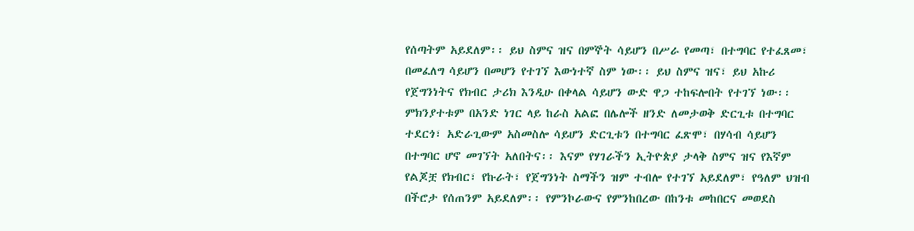የሰጣትም አይደለም፡፡ ይህ ስምና ዝና በምኞት ሳይሆን በሥራ የመጣ፣ በተግባር የተፈጸመ፣ በመፈለግ ሳይሆን በመሆን የተገኘ እውነተኛ ስም ነው፡፡ ይህ ስምና ዝና፣ ይህ አኩሪ የጀግንነትና የክብር ታሪክ እንዲሁ በቀላል ሳይሆን ውድ ዋጋ ተከፍሎበት የተገኘ ነው፡፡ ምክንያተቱም በአንድ ነገር ላይ ከራስ አልፎ በሌሎች ዘንድ ለመታወቅ ድርጊቱ በተግባር ተደርጎ፣ አድራጊውም አስመስሎ ሳይሆን ድርጊቱን በተግባር ፈጽሞ፣ በሃሳብ ሳይሆን በተግባር ሆኖ መገኘት አለበትና፡፡ እናም የሃገራችን ኢትዮጵያ ታላቅ ስምና ዝና የእኛም የልጆቿ የክብር፣ የኩራት፣ የጀግንነት ስማችን ዝም ተብሎ የተገኘ አይደለም፣ የዓለም ህዝብ በችሮታ የሰጠንም አይደለም፡፡ የምንኮራውና የምንከበረው በከንቱ መከበርና መወደስ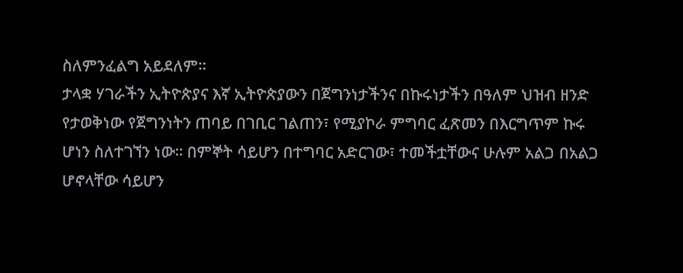ስለምንፈልግ አይደለም፡፡
ታላቋ ሃገራችን ኢትዮጵያና እኛ ኢትዮጵያውን በጀግንነታችንና በኩሩነታችን በዓለም ህዝብ ዘንድ የታወቅነው የጀግንነትን ጠባይ በገቢር ገልጠን፣ የሚያኮራ ምግባር ፈጽመን በእርግጥም ኩሩ ሆነን ስለተገኘን ነው፡፡ በምኞት ሳይሆን በተግባር አድርገው፣ ተመችቷቸውና ሁሉም አልጋ በአልጋ ሆኖላቸው ሳይሆን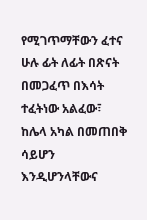የሚገጥማቸውን ፈተና ሁሉ ፊት ለፊት በጽናት በመጋፈጥ በእሳት ተፈትነው አልፈው፣ ከሌላ አካል በመጠበቅ ሳይሆን እንዲሆንላቸውና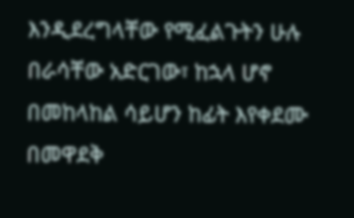እንዲደረግላቸው የሚፈልጉትን ሁሉ በራሳቸው አድርገው፣ ከኋላ ሆኖ በመከላከል ሳይሆን ከፊት እየቀደሙ በመዋደቅ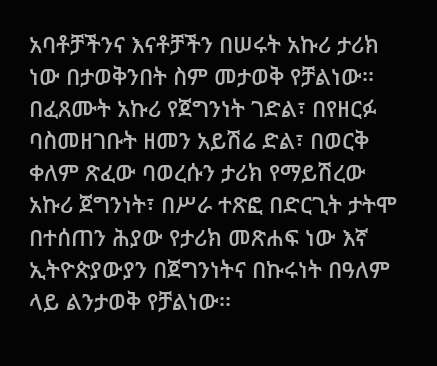አባቶቻችንና እናቶቻችን በሠሩት አኩሪ ታሪክ ነው በታወቅንበት ስም መታወቅ የቻልነው፡፡ በፈጸሙት አኩሪ የጀግንነት ገድል፣ በየዘርፉ ባስመዘገቡት ዘመን አይሽሬ ድል፣ በወርቅ ቀለም ጽፈው ባወረሱን ታሪክ የማይሽረው አኩሪ ጀግንነት፣ በሥራ ተጽፎ በድርጊት ታትሞ በተሰጠን ሕያው የታሪክ መጽሐፍ ነው እኛ ኢትዮጵያውያን በጀግንነትና በኩሩነት በዓለም ላይ ልንታወቅ የቻልነው፡፡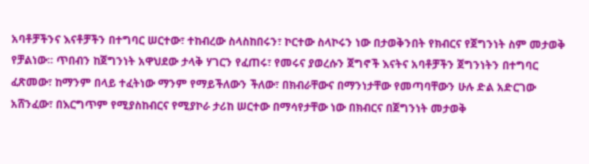አባቶቻችንና እናቶቻችን በተግባር ሠርተው፣ ተከብረው ስላስከበሩን፣ ኮርተው ስላኮሩን ነው በታወቅንበት የክብርና የጀግንነት ስም መታወቅ የቻልነው፡፡ ጥበብን ከጀግንነት አዋህደው ታላቅ ሃገርን የፈጠሩ፣ የመሩና ያወረሱን ጀግኖች እናትና አባቶቻችን ጀግንነትን በተግባር ፈጽመው፣ ከማንም በላይ ተፈትነው ማንም የማይችለውን ችለው፣ በክብራቸውና በማንነታቸው የመጣባቸውን ሁሉ ድል አድርገው አሸንፈው፣ በእርግጥም የሚያስከብርና የሚያኮራ ታሪከ ሠርተው በማሳየታቸው ነው በክብርና በጀግንነት መታወቅ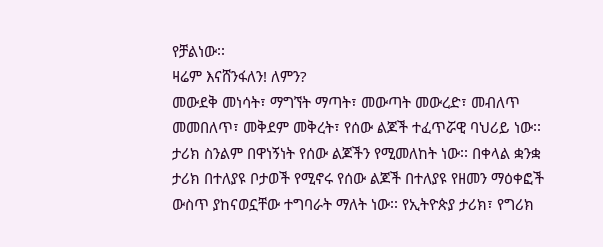የቻልነው፡፡
ዛሬም እናሸንፋለን! ለምን?
መውደቅ መነሳት፣ ማግኘት ማጣት፣ መውጣት መውረድ፣ መብለጥ መመበለጥ፣ መቅደም መቅረት፣ የሰው ልጆች ተፈጥሯዊ ባህሪይ ነው፡፡ ታሪክ ስንልም በዋነኝነት የሰው ልጆችን የሚመለከት ነው፡፡ በቀላል ቋንቋ ታሪክ በተለያዩ ቦታወች የሚኖሩ የሰው ልጆች በተለያዩ የዘመን ማዕቀፎች ውስጥ ያከናወኗቸው ተግባራት ማለት ነው፡፡ የኢትዮጵያ ታሪክ፣ የግሪክ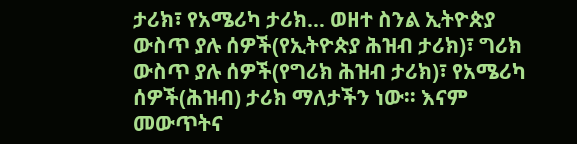ታሪክ፣ የአሜሪካ ታሪክ… ወዘተ ስንል ኢትዮጵያ ውስጥ ያሉ ሰዎች(የኢትዮጵያ ሕዝብ ታሪክ)፣ ግሪክ ውስጥ ያሉ ሰዎች(የግሪክ ሕዝብ ታሪክ)፣ የአሜሪካ ሰዎች(ሕዝብ) ታሪክ ማለታችን ነው፡፡ እናም መውጥትና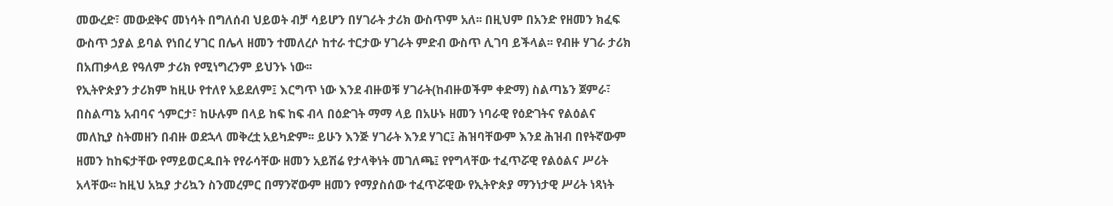መውረድ፣ መውደቅና መነሳት በግለሰብ ህይወት ብቻ ሳይሆን በሃገራት ታሪክ ውስጥም አለ፡፡ በዚህም በአንድ የዘመን ክፈፍ ውስጥ ኃያል ይባል የነበረ ሃገር በሌላ ዘመን ተመለረሶ ከተራ ተርታው ሃገራት ምድብ ውስጥ ሊገባ ይችላል፡፡ የብዙ ሃገራ ታሪክ በአጠቃላይ የዓለም ታሪክ የሚነግረንም ይህንኑ ነው፡፡
የኢትዮጵያን ታሪክም ከዚሁ የተለየ አይደለም፤ እርግጥ ነው እንደ ብዙወቹ ሃገራት(ከብዙወችም ቀድማ) ስልጣኔን ጀምራ፣ በስልጣኔ አብባና ጎምርታ፣ ከሁሉም በላይ ከፍ ከፍ ብላ በዕድገት ማማ ላይ በአሁኑ ዘመን ነባራዊ የዕድገትና የልዕልና መለኪያ ስትመዘን በብዙ ወደኋላ መቅረቷ አይካድም፡፡ ይሁን እንጅ ሃገራት እንደ ሃገር፤ ሕዝባቸውም እንደ ሕዝብ በየትኛውም ዘመን ከከፍታቸው የማይወርዱበት የየራሳቸው ዘመን አይሽሬ የታላቅነት መገለጫ፤ የየግላቸው ተፈጥሯዊ የልዕልና ሥሪት አላቸው፡፡ ከዚህ አኳያ ታሪኳን ስንመረምር በማንኛውም ዘመን የማያስሰው ተፈጥሯዊው የኢትዮጵያ ማንነታዊ ሥሪት ነጻነት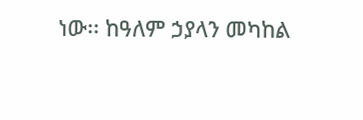ነው፡፡ ከዓለም ኃያላን መካከል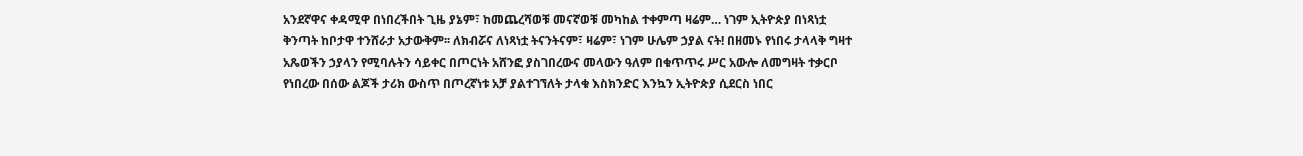አንደኛዋና ቀዳሚዋ በነበረችበት ጊዜ ያኔም፣ ከመጨረሻወቹ መናኛወቹ መካከል ተቀምጣ ዛሬም… ነገም ኢትዮጵያ በነጻነቷ ቅንጣት ከቦታዋ ተንሸራታ አታውቅም፡፡ ለክብሯና ለነጻነቷ ትናንትናም፣ ዛሬም፣ ነገም ሁሌም ኃያል ናት! በዘመኑ የነበሩ ታላላቅ ግዛተ አጼወችን ኃያላን የሚባሉትን ሳይቀር በጦርነት አሸንፎ ያስገበረውና መላውን ዓለም በቁጥጥሩ ሥር አውሎ ለመግዛት ተቃርቦ የነበረው በሰው ልጆች ታሪክ ውስጥ በጦረኛነቱ አቻ ያልተገኘለት ታላቁ እስክንድር እንኳን ኢትዮጵያ ሲደርስ ነበር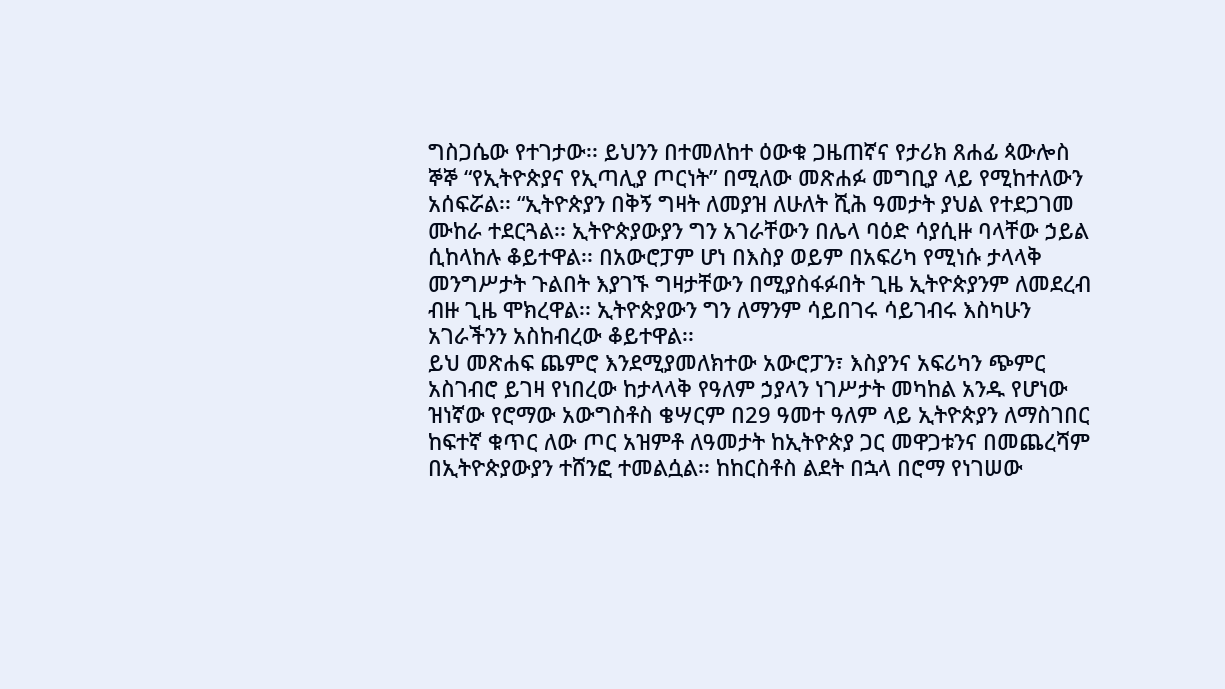ግስጋሴው የተገታው፡፡ ይህንን በተመለከተ ዕውቁ ጋዜጠኛና የታሪክ ጸሐፊ ጳውሎስ ኞኞ “የኢትዮጵያና የኢጣሊያ ጦርነት” በሚለው መጽሐፉ መግቢያ ላይ የሚከተለውን አሰፍሯል፡፡ “ኢትዮጵያን በቅኝ ግዛት ለመያዝ ለሁለት ሺሕ ዓመታት ያህል የተደጋገመ ሙከራ ተደርጓል፡፡ ኢትዮጵያውያን ግን አገራቸውን በሌላ ባዕድ ሳያሲዙ ባላቸው ኃይል ሲከላከሉ ቆይተዋል፡፡ በአውሮፓም ሆነ በእስያ ወይም በአፍሪካ የሚነሱ ታላላቅ መንግሥታት ጉልበት እያገኙ ግዛታቸውን በሚያስፋፉበት ጊዜ ኢትዮጵያንም ለመደረብ ብዙ ጊዜ ሞክረዋል፡፡ ኢትዮጵያውን ግን ለማንም ሳይበገሩ ሳይገብሩ እስካሁን አገራችንን አስከብረው ቆይተዋል፡፡
ይህ መጽሐፍ ጨምሮ እንደሚያመለክተው አውሮፓን፣ እስያንና አፍሪካን ጭምር አስገብሮ ይገዛ የነበረው ከታላላቅ የዓለም ኃያላን ነገሥታት መካከል አንዱ የሆነው ዝነኛው የሮማው አውግስቶስ ቄሣርም በ29 ዓመተ ዓለም ላይ ኢትዮጵያን ለማስገበር ከፍተኛ ቁጥር ለው ጦር አዝምቶ ለዓመታት ከኢትዮጵያ ጋር መዋጋቱንና በመጨረሻም በኢትዮጵያውያን ተሸንፎ ተመልሷል፡፡ ከከርስቶስ ልደት በኋላ በሮማ የነገሠው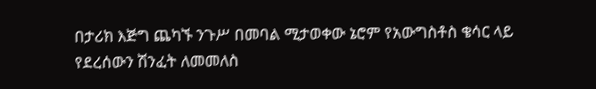በታሪክ እጅግ ጨካኙ ንጉሥ በመባል ሚታወቀው ኔሮም የአውግስቶስ ቄሳር ላይ የደረሰውን ሽንፈት ለመመለስ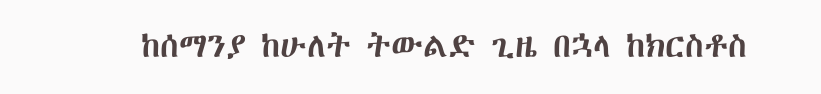ከሰማንያ ከሁለት ትውልድ ጊዜ በኋላ ከክርስቶስ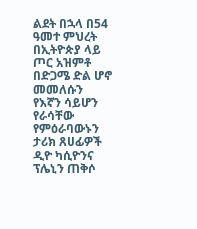ልደት በኋላ በ54 ዓመተ ምህረት በኢትዮጵያ ላይ ጦር አዝምቶ በድጋሜ ድል ሆኖ መመለሱን የእኛን ሳይሆን የራሳቸው የምዕራባውኑን ታሪክ ጸሀፊዎች ዲዮ ካሲዮንና ፕሌኒን ጠቅሶ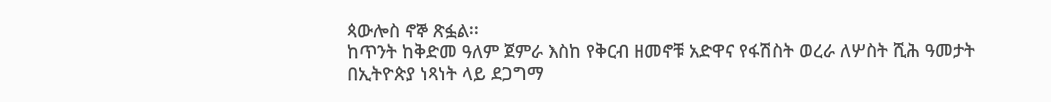ጳውሎስ ኖኞ ጽፏል፡፡
ከጥንት ከቅድመ ዓለም ጀምራ እስከ የቅርብ ዘመኖቹ አድዋና የፋሽስት ወረራ ለሦስት ሺሕ ዓመታት በኢትዮጵያ ነጻነት ላይ ደጋግማ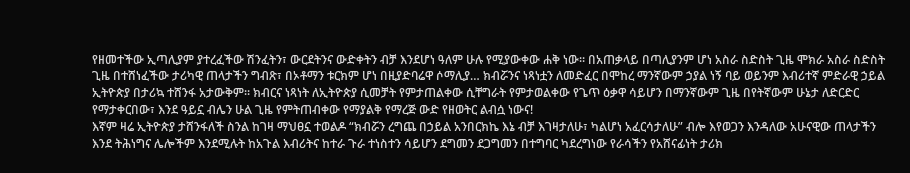የዘመተችው ኢጣሊያም ያተረፈችው ሽንፈትን፣ ውርደትንና ውድቀትን ብቻ እንደሆነ ዓለም ሁሉ የሚያውቀው ሐቅ ነው፡፡ በአጠቃላይ በጣሊያንም ሆነ አስራ ስድስት ጊዜ ሞክራ አስራ ስድስት ጊዜ በተሸነፈችው ታሪካዊ ጠላታችን ግብጽ፣ በኦቶማን ቱርክም ሆነ በዚያድባሬዋ ሶማሊያ… ክብሯንና ነጻነቷን ለመድፈር በሞከረ ማንኛውም ኃያል ነኝ ባይ ወይንም እብሪተኛ ምድራዊ ኃይል ኢትዮጵያ በታሪኳ ተሸንፋ አታውቅም፡፡ ክብርና ነጻነት ለኢትዮጵያ ሲመቻት የምታጠልቀው ሲቸግራት የምታወልቀው የጌጥ ዕቃዋ ሳይሆን በማንኛውም ጊዜ በየትኛውም ሁኔታ ለድርድር የማታቀርበው፣ እንደ ዓይኗ ብሌን ሁል ጊዜ የምትጠብቀው የማያልቅ የማረጅ ውድ የዘወትር ልብሷ ነውና!
እኛም ዛሬ ኢትዮጵያ ታሸንፋለች ስንል ከገዛ ማህፀኗ ተወልዶ “ክብሯን ረግጨ በኃይል አንበርክኬ እኔ ብቻ እገዛታለሁ፣ ካልሆነ አፈርሳታለሁ” ብሎ እየወጋን እንዳለው አሁናዊው ጠላታችን እንደ ትሕነግና ሌሎችም እንደሚሉት ከአጉል እብሪትና ከተራ ጉራ ተነስተን ሳይሆን ደግመን ደጋግመን በተግባር ካደረግነው የራሳችን የአሸናፊነት ታሪክ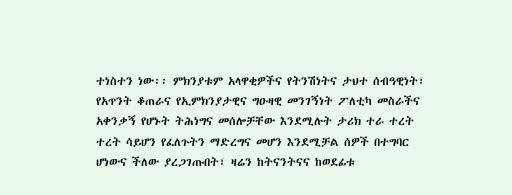ተነስተን ነው፡፡ ምክንያቱም አላዋቂዎችና የትንሽነትና ታህተ ሰብዓዊነት፣ የአጥንት ቆጠራና የኢምክንያታዊና ግዑዛዊ መንገኝነት ፖለቲካ መስራችና አቀንቃኝ የሆኑት ትሕነግና መሰሎቻቸው እንደሚሉት ታሪክ ተራ ተረት ተረት ሳይሆን የፈለጉትን ማድረግና መሆን እንደሚቻል ሰዎች በተግባር ሆነውና ችለው ያረጋገጡበት፣ ዛሬን ከትናንትናና ከወደፊቱ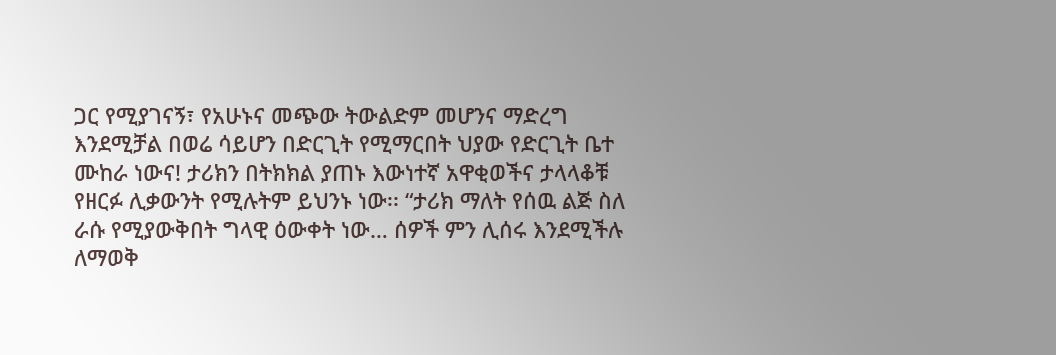ጋር የሚያገናኝ፣ የአሁኑና መጭው ትውልድም መሆንና ማድረግ እንደሚቻል በወሬ ሳይሆን በድርጊት የሚማርበት ህያው የድርጊት ቤተ ሙከራ ነውና! ታሪክን በትክክል ያጠኑ እውነተኛ አዋቂወችና ታላላቆቹ የዘርፉ ሊቃውንት የሚሉትም ይህንኑ ነው፡፡ “ታሪክ ማለት የሰዉ ልጅ ስለ ራሱ የሚያውቅበት ግላዊ ዕውቀት ነው… ሰዎች ምን ሊሰሩ እንደሚችሉ ለማወቅ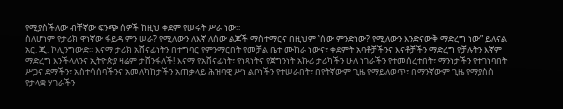የሚያስችለው ብቸኛው ፍንጭ ሰዎች ከዚህ ቀደም የሠሩት ሥራ ነው፡፡
ስለሆነም የታሪክ ዋነኛው ፋይዳ ምን ሠራ?҆ የሚለውን ለእኛ ለሰው ልጆች ማስተማርና በዚህም ‛ሰው ምንድነው?҆ የሚለውን እንድናውቅ ማድረግ ነው” ይለናል አር. ጂ. ኮሊንግውድ፡፡ እናማ ታሪክ አሸናፊነትን በተግባር የምንማርበት የመቻል ቤተ ሙከራ ነውና፣ ቀደምት አባቶቻችንና እናቶቻችን ማድረግ የቻሉትን እኛም ማድረግ እንችላለንና ኢትዮጵያ ዛሬም ታሸንፋለች! እናማ የአሸናፊነት፣ የነጻነትና የጀግንነት አኩሪ ታሪካችን ሁለ ነገራችን የተመሰረተበት፣ ማንነታችን የተገነባበት ሥጋና ደማችን፣ አስተሳሰባችንና አመለካከታችን አጠቃላይ ሕዝባዊ ሥነ ልቦነችን የተሠራበት፣ በየትኛውም ጊዜ የማይለወጥ፣ በማንኛውም ጊዜ የማያስስ የታላቋ ሃገራችን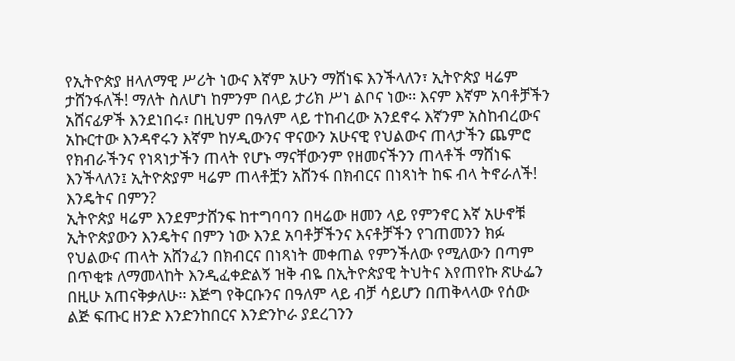የኢትዮጵያ ዘላለማዊ ሥሪት ነውና እኛም አሁን ማሸነፍ እንችላለን፣ ኢትዮጵያ ዛሬም ታሸንፋለች! ማለት ስለሆነ ከምንም በላይ ታሪክ ሥነ ልቦና ነው፡፡ እናም እኛም አባቶቻችን አሸናፊዎች እንደነበሩ፣ በዚህም በዓለም ላይ ተከብረው አንደኖሩ እኛንም አስከብረውና አኩርተው እንዳኖሩን እኛም ከሃዲውንና ዋናውን አሁናዊ የህልውና ጠላታችን ጨምሮ የክብራችንና የነጻነታችን ጠላት የሆኑ ማናቸውንም የዘመናችንን ጠላቶች ማሸነፍ እንችላለን፤ ኢትዮጵያም ዛሬም ጠላቶቿን አሸንፋ በክብርና በነጻነት ከፍ ብላ ትኖራለች!
እንዴትና በምን?
ኢትዮጵያ ዛሬም እንደምታሸንፍ ከተግባባን በዛሬው ዘመን ላይ የምንኖር እኛ አሁኖቹ ኢትዮጵያውን እንዴትና በምን ነው እንደ አባቶቻችንና እናቶቻችን የገጠመንን ክፉ የህልውና ጠላት አሸንፈን በክብርና በነጻነት መቀጠል የምንችለው የሚለውን በጣም በጥቂቱ ለማመላከት እንዲፈቀድልኝ ዝቅ ብዬ በኢትዮጵያዊ ትህትና እየጠየኩ ጽሁፌን በዚሁ አጠናቅቃለሁ፡፡ እጅግ የቅርቡንና በዓለም ላይ ብቻ ሳይሆን በጠቅላላው የሰው ልጅ ፍጡር ዘንድ እንድንከበርና እንድንኮራ ያደረገንን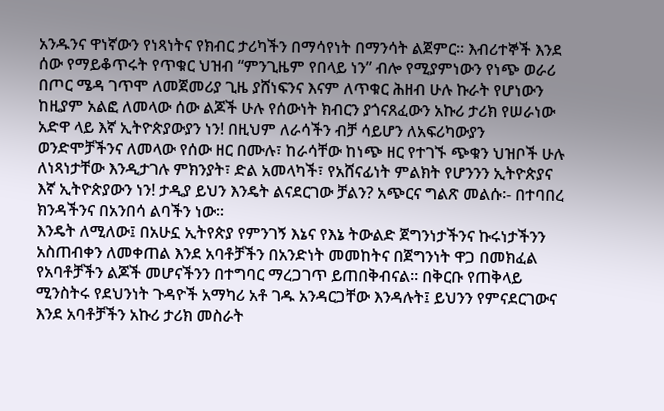አንዱንና ዋነኛውን የነጻነትና የክብር ታሪካችን በማሳየነት በማንሳት ልጀምር፡፡ እብሪተኞች እንደ ሰው የማይቆጥሩት የጥቁር ህዝብ “ምንጊዜም የበላይ ነን” ብሎ የሚያምነውን የነጭ ወራሪ በጦር ሜዳ ገጥሞ ለመጀመሪያ ጊዜ ያሸነፍንና እናም ለጥቁር ሕዘብ ሁሉ ኩራት የሆነውን ከዚያም አልፎ ለመላው ሰው ልጆች ሁሉ የሰውነት ክብርን ያጎናጸፈውን አኩሪ ታሪክ የሠራነው አድዋ ላይ እኛ ኢትዮጵያውያን ነን! በዚህም ለራሳችን ብቻ ሳይሆን ለአፍሪካውያን ወንድሞቻችንና ለመላው የሰው ዘር በሙሉ፣ ከራሳቸው ከነጭ ዘር የተገኙ ጭቁን ህዝቦች ሁሉ ለነጻነታቸው እንዲታገሉ ምክንያት፣ ድል አመላካች፣ የአሸናፊነት ምልክት የሆንንን ኢትዮጵያና እኛ ኢትዮጵያውን ነን! ታዲያ ይህን እንዴት ልናደርገው ቻልን? አጭርና ግልጽ መልሱ፡- በተባበረ ክንዳችንና በአንበሳ ልባችን ነው፡፡
እንዴት ለሚለው፤ በአሁኗ ኢትየጵያ የምንገኝ እኔና የእኔ ትውልድ ጀግንነታችንና ኩሩነታችንን አስጠብቀን ለመቀጠል እንደ አባቶቻችን በአንድነት መመከትና በጀግንነት ዋጋ በመክፈል የአባቶቻችን ልጆች መሆናችንን በተግባር ማረጋገጥ ይጠበቅብናል፡፡ በቅርቡ የጠቅላይ ሚንስትሩ የደህንነት ጉዳዮች አማካሪ አቶ ገዱ አንዳርጋቸው እንዳሉት፤ ይህንን የምናደርገውና እንደ አባቶቻችን አኩሪ ታሪክ መስራት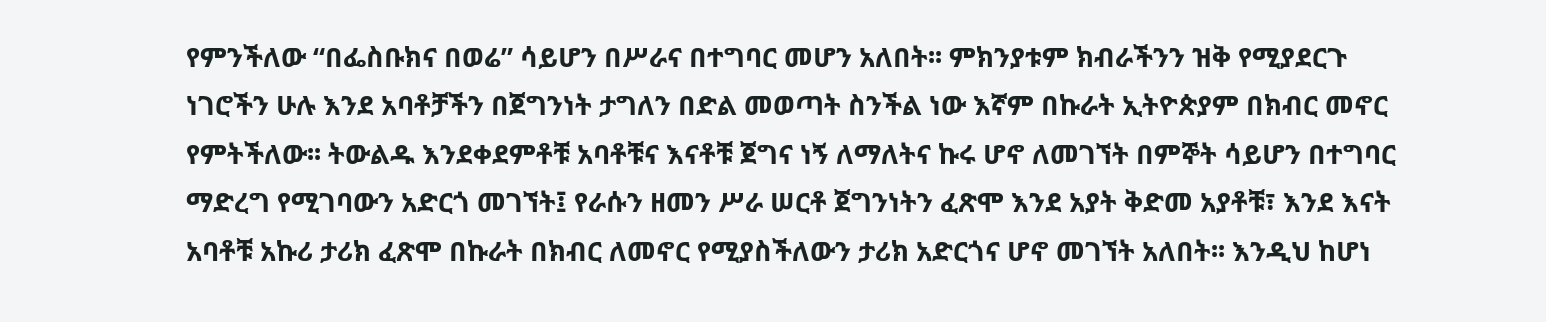የምንችለው “በፌስቡክና በወሬ” ሳይሆን በሥራና በተግባር መሆን አለበት፡፡ ምክንያቱም ክብራችንን ዝቅ የሚያደርጉ ነገሮችን ሁሉ እንደ አባቶቻችን በጀግንነት ታግለን በድል መወጣት ስንችል ነው እኛም በኩራት ኢትዮጵያም በክብር መኖር የምትችለው፡፡ ትውልዱ እንደቀደምቶቹ አባቶቹና እናቶቹ ጀግና ነኝ ለማለትና ኩሩ ሆኖ ለመገኘት በምኞት ሳይሆን በተግባር ማድረግ የሚገባውን አድርጎ መገኘት፤ የራሱን ዘመን ሥራ ሠርቶ ጀግንነትን ፈጽሞ እንደ አያት ቅድመ አያቶቹ፣ እንደ እናት አባቶቹ አኩሪ ታሪክ ፈጽሞ በኩራት በክብር ለመኖር የሚያስችለውን ታሪክ አድርጎና ሆኖ መገኘት አለበት፡፡ እንዲህ ከሆነ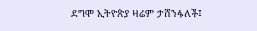ደግሞ ኢትዮጵያ ዛሬም ታሸንፋለች፤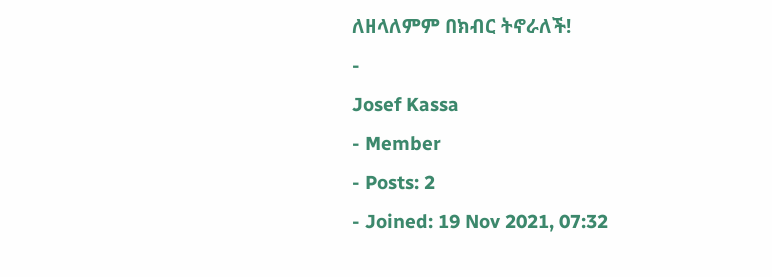ለዘላለምም በክብር ትኖራለች!
-
Josef Kassa
- Member
- Posts: 2
- Joined: 19 Nov 2021, 07:32